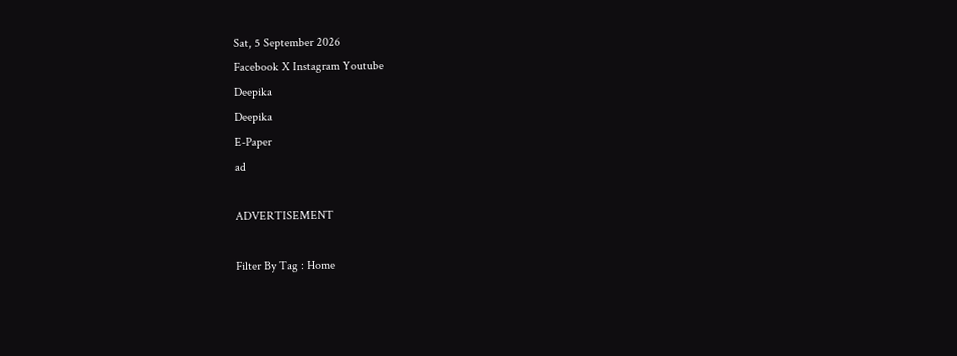Sat, 5 September 2026
Facebook X Instagram Youtube
Deepika
Deepika
E-Paper
ad

ADVERTISEMENT

Filter By Tag : Home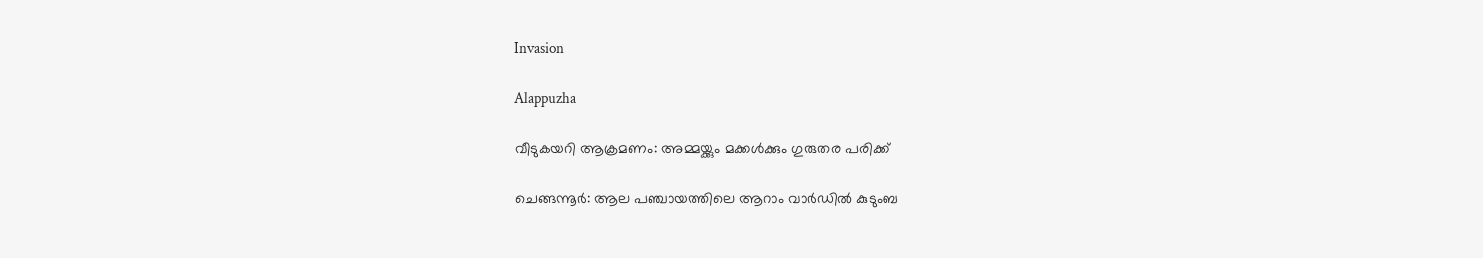Invasion

Alappuzha

വീടുകയറി ആക്രമണം: അമ്മയ്ക്കും മക്കൾക്കും ഗുരുതര പരിക്ക്

ചെങ്ങന്നൂർ: ആല പഞ്ചായത്തിലെ ആറാം വാർഡിൽ കുടുംബ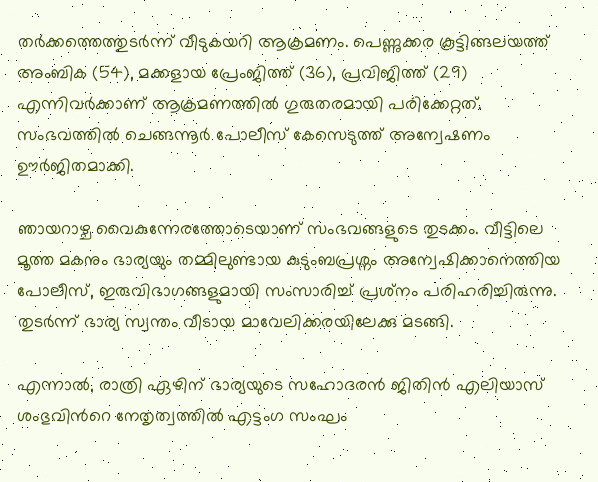തർക്കത്തെത്തുടർന്ന് വീടുകയറി ആക്രമണം. പെണ്ണുക്കര കൂട്ടിങ്ങലയത്ത് അംബിക (54), മക്കളായ പ്രേംജിത്ത് (36), പ്രവിജിത്ത് (29) എന്നിവർക്കാണ് ആക്രമണത്തിൽ ഗുരുതരമായി പരിക്കേറ്റത്. സംഭവത്തിൽ ചെങ്ങന്നൂർ പോലീസ് കേസെടുത്ത് അന്വേഷണം ഊർജിതമാക്കി.

ഞായറാഴ്ച വൈകുന്നേരത്തോടെയാണ് സംഭവങ്ങളുടെ തുടക്കം. വീട്ടിലെ മൂത്ത മകനും ഭാര്യയും തമ്മിലുണ്ടായ കുടുംബപ്രശ്നം അന്വേഷിക്കാനെത്തിയ പോലീസ്, ഇരുവിഭാഗങ്ങളുമായി സംസാരിച്ച് പ്രശ്‌നം പരിഹരിച്ചിരുന്നു. തുടർന്ന് ഭാര്യ സ്വന്തം വീടായ മാവേലിക്കരയിലേക്കു മടങ്ങി.

എന്നാൽ, രാത്രി ഏഴിന് ഭാര്യയുടെ സഹോദരൻ ജിതിൻ എലിയാസ് ശംഭുവിന്‍റെ നേതൃത്വത്തിൽ എട്ടംഗ സംഘം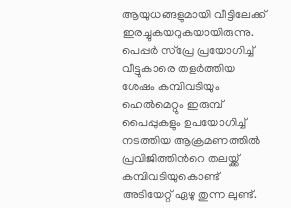ആയുധങ്ങളുമായി വീട്ടിലേക്ക് ഇരച്ചുകയറുകയായിരുന്നു. പെപ്പർ സ്പ്രേ പ്രയോഗിച്ച് വീട്ടുകാരെ തളർത്തിയ ശേഷം കമ്പിവടിയും ഹെൽമെറ്റും ഇരുമ്പ് പൈപ്പുകളും ഉപയോഗിച്ച് നടത്തിയ ആക്രമണത്തിൽ പ്രവിജിത്തിന്‍റെ തലയ്ക്ക് കമ്പിവടിയുകൊണ്ട് അടിയേറ്റ് ഏഴു തുന്ന ലുണ്ട്.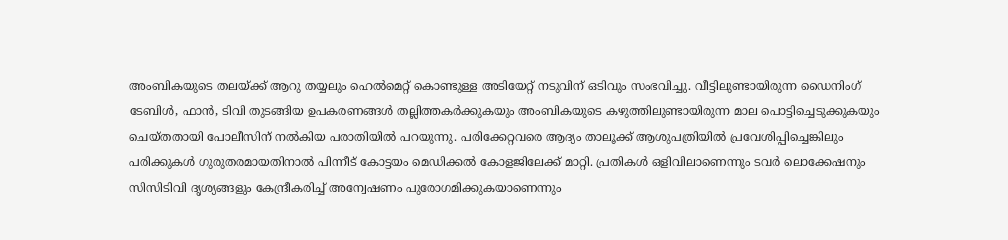അംബികയുടെ തലയ്ക്ക് ആറു തയ്യലും ഹെൽമെറ്റ് കൊണ്ടുള്ള അടിയേറ്റ് നടുവിന് ഒടിവും സംഭവിച്ചു. വീട്ടിലുണ്ടായിരുന്ന ഡൈനിംഗ് ടേബിൾ, ഫാൻ, ടിവി തുടങ്ങിയ ഉപകരണങ്ങൾ തല്ലിത്തകർക്കുകയും അംബികയുടെ കഴുത്തിലുണ്ടായിരുന്ന മാല പൊട്ടിച്ചെടുക്കുകയും ചെയ്തതായി പോലീസിന് നൽകിയ പരാതിയിൽ പറയുന്നു. പരിക്കേറ്റവരെ ആദ്യം താലൂക്ക് ആശുപത്രിയിൽ പ്രവേശിപ്പിച്ചെങ്കിലും പരിക്കുകൾ ഗുരുതരമായതിനാൽ പിന്നീട് കോട്ടയം മെഡിക്കൽ കോളജിലേക്ക് മാറ്റി. പ്രതികൾ ഒളിവിലാണെന്നും ടവർ ലൊക്കേഷനും സിസിടിവി ദൃശ്യങ്ങളും കേന്ദ്രീകരിച്ച് അന്വേഷണം പുരോഗമിക്കുകയാണെന്നും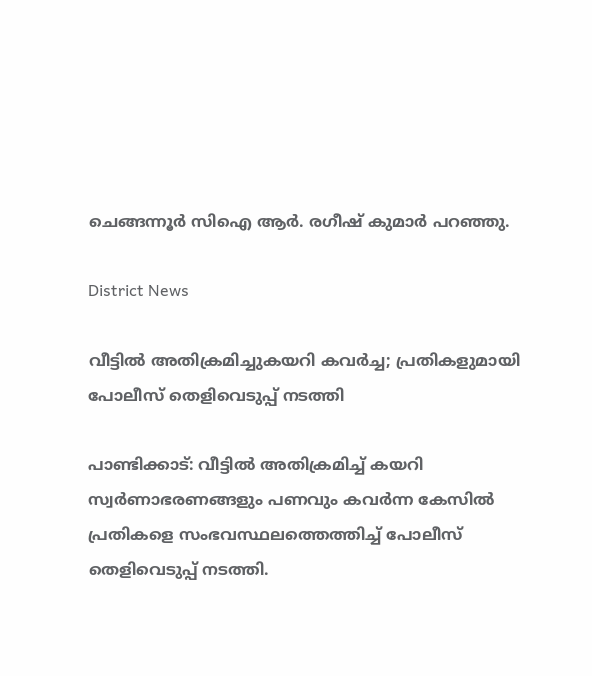ചെങ്ങന്നൂർ സിഐ ആർ. രഗീഷ് കുമാർ പറഞ്ഞു.

District News

വീട്ടിൽ അതിക്രമിച്ചുകയറി കവർച്ച; പ്രതികളുമായി പോലീസ് തെളിവെടുപ്പ് നടത്തി

പാണ്ടിക്കാട്: വീട്ടിൽ അതിക്രമിച്ച് കയറി സ്വർണാഭരണങ്ങളും പണവും കവർന്ന കേസിൽ പ്രതികളെ സംഭവസ്ഥലത്തെത്തിച്ച് പോലീസ് തെളിവെടുപ്പ് നടത്തി.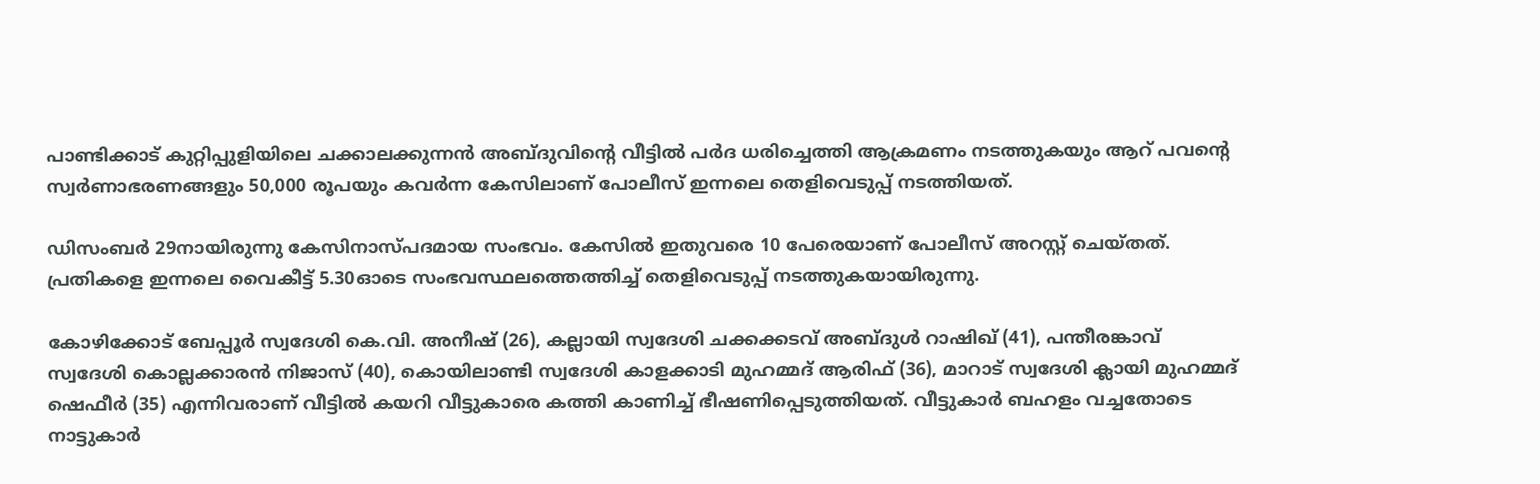പാണ്ടിക്കാട് കുറ്റിപ്പുളിയിലെ ചക്കാലക്കുന്നൻ അബ്ദുവിന്‍റെ വീട്ടിൽ പർദ ധരിച്ചെത്തി ആക്രമണം നടത്തുകയും ആറ് പവന്‍റെ സ്വർണാഭരണങ്ങളും 50,000 രൂപയും കവർന്ന കേസിലാണ് പോലീസ് ഇന്നലെ തെളിവെടുപ്പ് നടത്തിയത്.

ഡിസംബർ 29നായിരുന്നു കേസിനാസ്പദമായ സംഭവം. കേസിൽ ഇതുവരെ 10 പേരെയാണ് പോലീസ് അറസ്റ്റ് ചെയ്തത്. പ്രതികളെ ഇന്നലെ വൈകീട്ട് 5.30ഓടെ സംഭവസ്ഥലത്തെത്തിച്ച് തെളിവെടുപ്പ് നടത്തുകയായിരുന്നു.

കോഴിക്കോട് ബേപ്പൂർ സ്വദേശി കെ.വി. അനീഷ് (26), കല്ലായി സ്വദേശി ചക്കക്കടവ് അബ്ദുൾ റാഷിഖ് (41), പന്തീരങ്കാവ് സ്വദേശി കൊല്ലക്കാരൻ നിജാസ് (40), കൊയിലാണ്ടി സ്വദേശി കാളക്കാടി മുഹമ്മദ് ആരിഫ് (36), മാറാട് സ്വദേശി ക്ലായി മുഹമ്മദ് ഷെഫീർ (35) എന്നിവരാണ് വീട്ടിൽ കയറി വീട്ടുകാരെ കത്തി കാണിച്ച് ഭീഷണിപ്പെടുത്തിയത്. വീട്ടുകാർ ബഹളം വച്ചതോടെ നാട്ടുകാർ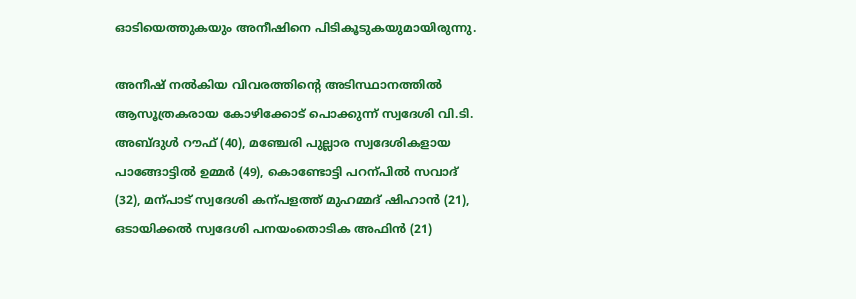ഓടിയെത്തുകയും അനീഷിനെ പിടികൂടുകയുമായിരുന്നു.

അനീഷ് നൽകിയ വിവരത്തിന്‍റെ അടിസ്ഥാനത്തിൽ ആസൂത്രകരായ കോഴിക്കോട് പൊക്കുന്ന് സ്വദേശി വി.ടി. അബ്ദുൾ റൗഫ് (40), മഞ്ചേരി പുല്ലാര സ്വദേശികളായ പാങ്ങോട്ടിൽ ഉമ്മർ (49), കൊണ്ടോട്ടി പറന്പിൽ സവാദ് (32), മന്പാട് സ്വദേശി കന്പളത്ത് മുഹമ്മദ് ഷിഹാൻ (21), ഒടായിക്കൽ സ്വദേശി പനയംതൊടിക അഫിൻ (21)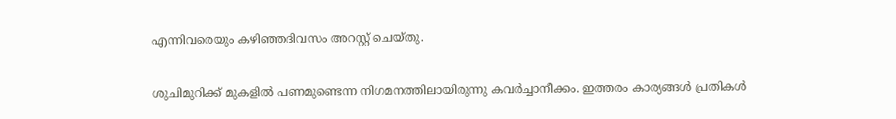എന്നിവരെയും കഴിഞ്ഞദിവസം അറസ്റ്റ് ചെയ്തു.

ശുചിമുറിക്ക് മുകളിൽ പണമുണ്ടെന്ന നിഗമനത്തിലായിരുന്നു കവർച്ചാനീക്കം. ഇത്തരം കാര്യങ്ങൾ പ്രതികൾ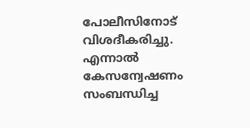പോലീസിനോട് വിശദീകരിച്ചു. എന്നാൽ കേസന്വേഷണം സംബന്ധിച്ച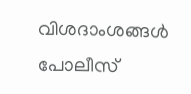വിശദാംശങ്ങൾ പോലീസ്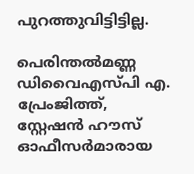പുറത്തുവിട്ടിട്ടില്ല.

പെരിന്തൽമണ്ണ ഡിവൈഎസ്പി എ. പ്രേംജിത്ത്, സ്റ്റേഷൻ ഹൗസ് ഓഫീസർമാരായ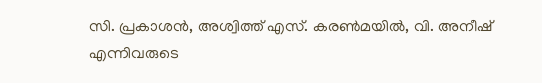സി. പ്രകാശൻ, അശ്വിത്ത് എസ്. കരണ്‍മയിൽ, വി. അനീഷ് എന്നിവരുടെ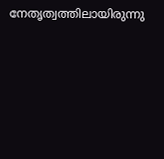നേതൃത്വത്തിലായിരുന്നു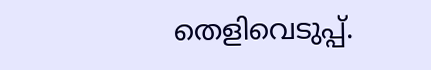തെളിവെടുപ്പ്.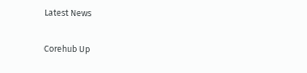Latest News

Corehub Up